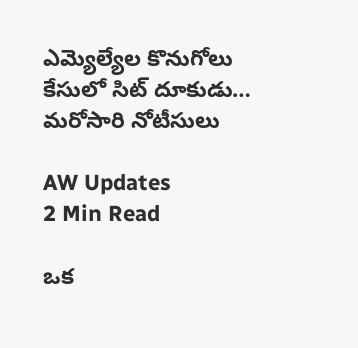ఎమ్యెల్యేల కొనుగోలు కేసులో సిట్ దూకుడు… మరోసారి నోటీసులు

AW Updates
2 Min Read

ఒక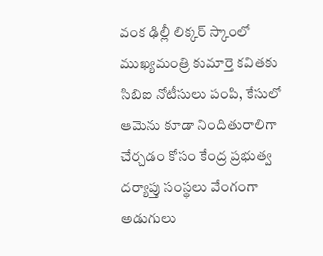వంక ఢిల్లీ లిక్కర్ స్కాంలో ముఖ్యమంత్రి కుమార్తె కవితకు సిబిఐ నోటీసులు పంపి, కేసులో ఆమెను కూడా నిందితురాలిగా చేర్చడం కోసం కేంద్ర ప్రభుత్వ దర్యాప్తు సంస్థలు వేంగంగా అడుగులు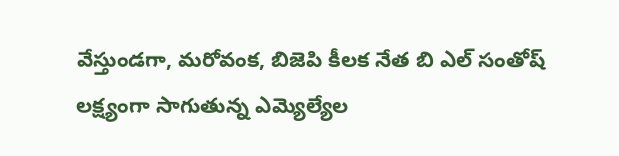వేస్తుండగా, మరోవంక, బిజెపి కీలక నేత బి ఎల్ సంతోష్ లక్ష్యంగా సాగుతున్న ఎమ్యెల్యేల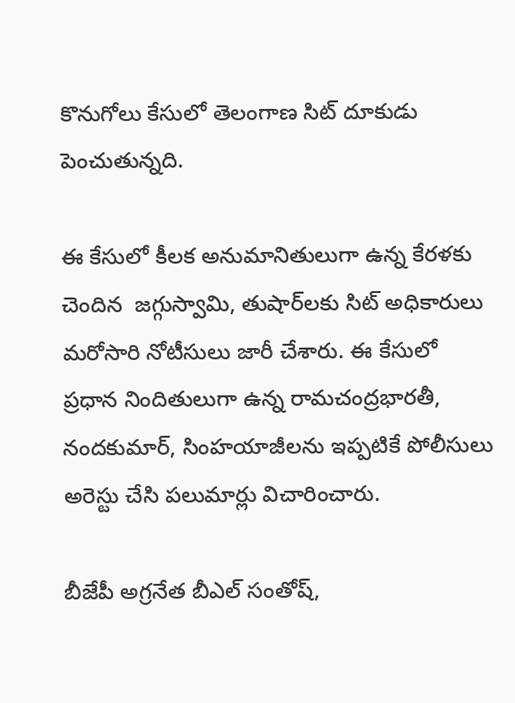కొనుగోలు కేసులో తెలంగాణ సిట్ దూకుడు పెంచుతున్నది.

ఈ కేసులో కీలక అనుమానితులుగా ఉన్న కేరళకు చెందిన  జగ్గుస్వామి, తుషార్‌లకు సిట్ అధికారులు మరోసారి నోటీసులు జారీ చేశారు. ఈ కేసులో ప్రధాన నిందితులుగా ఉన్న రామచంద్రభారతీ, నందకుమార్, సింహయాజీలను ఇప్పటికే పోలీసులు అరెస్టు చేసి పలుమార్లు విచారించారు.

బీజేపీ అగ్రనేత బీఎల్ సంతోష్,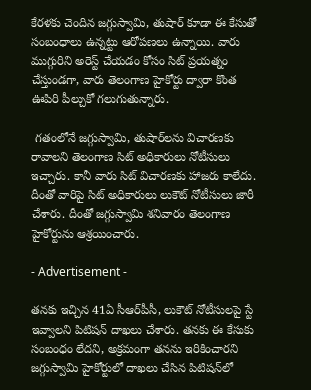కేరళకు చెందిన జగ్గుస్వామి, తుషార్ కూడా ఈ కేసుతో సంబంధాలు ఉన్నట్టు ఆరోపణలు ఉన్నాయి. వారు ముగ్గురిని అరెస్ట్ చేయడం కోసం సిట్ ప్రయత్నం  చేస్తుండగా, వారు తెలంగాణ హైకోర్టు ద్వారా కొంత ఊపిరి పీల్చుకో గలుగుతున్నారు.

 గతంలోనే జగ్గుస్వామి, తుషార్‌లను విచారణకు రావాలని తెలంగాణ సిట్ అధికారులు నోటీసులు ఇచ్చారు. కానీ వారు సిట్ విచారణకు హాజరు కాలేదు. దీంతో వారిపై సిట్ అధికారులు లుకౌట్ నోటీసులు జారీ చేశారు. దీంతో జగ్గుస్వామి శనివారం తెలంగాణ హైకోర్టును ఆశ్రయించారు.

- Advertisement -

తనకు ఇచ్చిన 41ఏ సీఆర్‌పీసీ, లుకౌట్ నోటీసులపై స్టే ఇవ్వాలని పిటిషన్ దాఖలు చేశారు. తనకు ఈ కేసుకు సంబంధం లేదని, అక్రమంగా తనను ఇరికించారని జగ్గుస్వామి హైకోర్టులో దాఖలు చేసిన పిటిషన్‌లో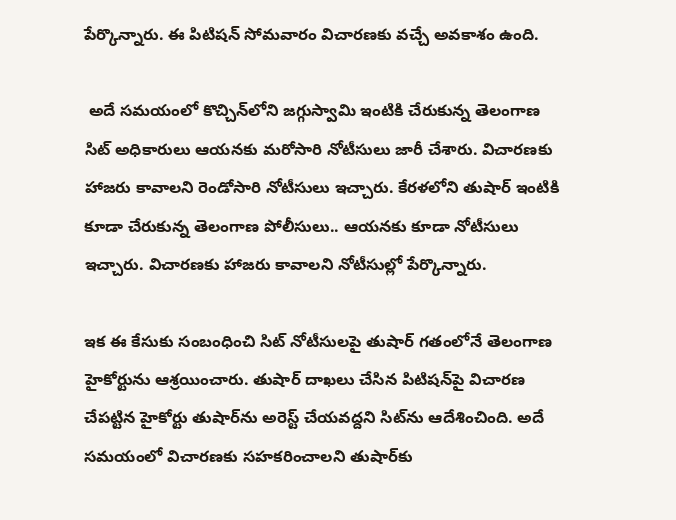పేర్కొన్నారు. ఈ పిటిషన్ సోమవారం విచారణకు వచ్చే అవకాశం ఉంది.

 అదే సమయంలో కొచ్చిన్‌లోని జగ్గుస్వామి ఇంటికి చేరుకున్న తెలంగాణ సిట్ అధికారులు ఆయనకు మరోసారి నోటీసులు జారీ చేశారు. విచారణకు హాజరు కావాలని రెండోసారి నోటీసులు ఇచ్చారు. కేరళలోని తుషార్ ఇంటికి కూడా చేరుకున్న తెలంగాణ పోలీసులు.. ఆయనకు కూడా నోటీసులు ఇచ్చారు. విచారణకు హాజరు కావాలని నోటీసుల్లో పేర్కొన్నారు.

ఇక ఈ కేసుకు సంబంధించి సిట్ నోటీసులపై తుషార్ గతంలోనే తెలంగాణ హైకోర్టును ఆశ్రయించారు. తుషార్ దాఖలు చేసిన పిటిషన్‌పై విచారణ చేపట్టిన హైకోర్టు తుషార్‌ను అరెస్ట్ చేయవద్దని సిట్‌ను ఆదేశించింది. అదే సమయంలో విచారణకు సహకరించాలని తుషార్‌కు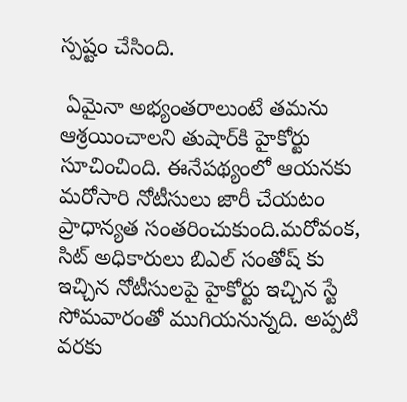స్పష్టం చేసింది.

 ఏమైనా అభ్యంతరాలుంటే తమను ఆశ్రయించాలని తుషార్‌కి హైకోర్టు సూచించింది. ఈనేపథ్యంలో ఆయనకు మరోసారి నోటీసులు జారీ చేయటం ప్రాధాన్యత సంతరించుకుంది.మరోవంక, సిట్ అధికారులు బిఎల్ సంతోష్ కు ఇచ్చిన నోటీసులపై హైకోర్టు ఇచ్చిన స్టే సోమవారంతో ముగియనున్నది. అప్పటి వరకు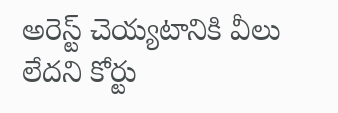అరెస్ట్ చెయ్యటానికి వీలు లేదని కోర్టు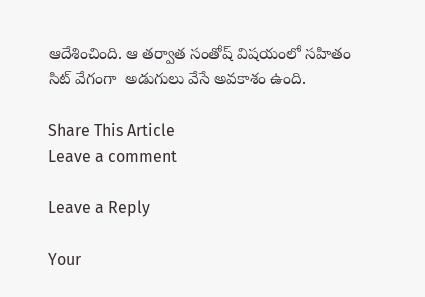ఆదేశించింది. ఆ తర్వాత సంతోష్ విషయంలో సహితం సిట్ వేగంగా  అడుగులు వేసే అవకాశం ఉంది.

Share This Article
Leave a comment

Leave a Reply

Your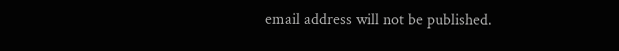email address will not be published.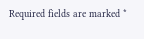Required fields are marked *